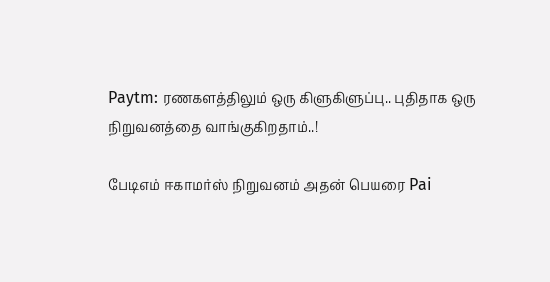Paytm: ரணகளத்திலும் ஒரு கிளுகிளுப்பு.. புதிதாக ஒரு நிறுவனத்தை வாங்குகிறதாம்..!

பேடிஎம் ஈகாமர்ஸ் நிறுவனம் அதன் பெயரை Pai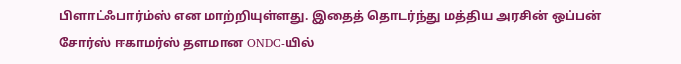பிளாட்ஃபார்ம்ஸ் என மாற்றியுள்ளது. இதைத் தொடர்ந்து மத்திய அரசின் ஒப்பன் சோர்ஸ் ஈகாமர்ஸ் தளமான ONDC-யில்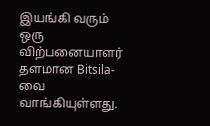இயங்கி வரும் ஒரு விற்பனையாளர் தளமான Bitsila-வை வாங்கியுள்ளது.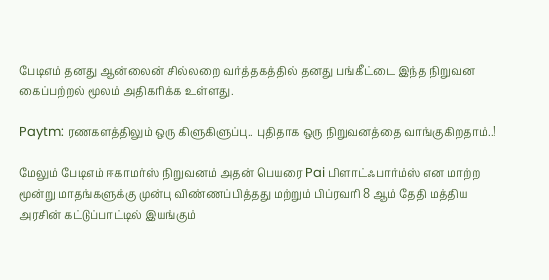பேடிஎம் தனது ஆன்லைன் சில்லறை வர்த்தகத்தில் தனது பங்கீட்டை இந்த நிறுவன கைப்பற்றல் மூலம் அதிகரிக்க உள்ளது.

Paytm: ரணகளத்திலும் ஒரு கிளுகிளுப்பு.. புதிதாக ஒரு நிறுவனத்தை வாங்குகிறதாம்..!

மேலும் பேடிஎம் ஈகாமர்ஸ் நிறுவனம் அதன் பெயரை Pai பிளாட்ஃபார்ம்ஸ் என மாற்ற மூன்று மாதங்களுக்கு முன்பு விண்ணப்பித்தது மற்றும் பிப்ரவரி 8 ஆம் தேதி மத்திய அரசின் கட்டுப்பாட்டில் இயங்கும்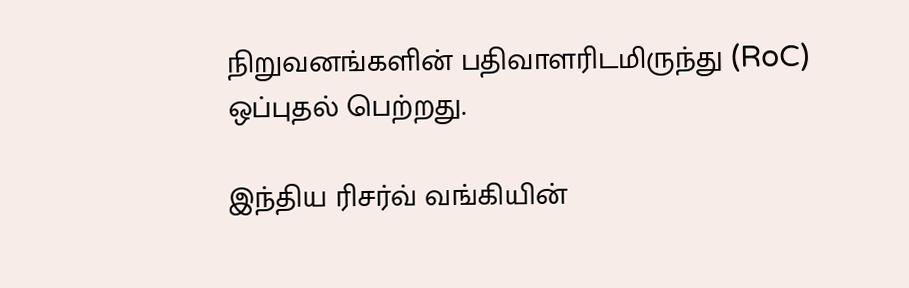நிறுவனங்களின் பதிவாளரிடமிருந்து (RoC) ஒப்புதல் பெற்றது.

இந்திய ரிசர்வ் வங்கியின்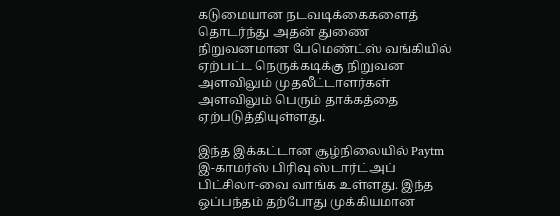கடுமையான நடவடிக்கைகளைத் தொடர்ந்து அதன் துணை நிறுவனமான பேமெண்ட்ஸ் வங்கியில் ஏற்பட்ட நெருக்கடிக்கு நிறுவன அளவிலும் முதலீட்டாளர்கள் அளவிலும் பெரும் தாக்கத்தை ஏற்படுத்தியுள்ளது.

இந்த இக்கட்டான சூழ்நிலையில் Paytm இ-காமர்ஸ் பிரிவு ஸ்டார்ட்அப் பிட்சிலா-வை வாங்க உள்ளது. இந்த ஒப்பந்தம் தற்போது முக்கியமான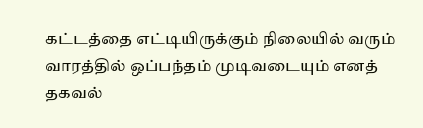கட்டத்தை எட்டியிருக்கும் நிலையில் வரும் வாரத்தில் ஒப்பந்தம் முடிவடையும் எனத் தகவல்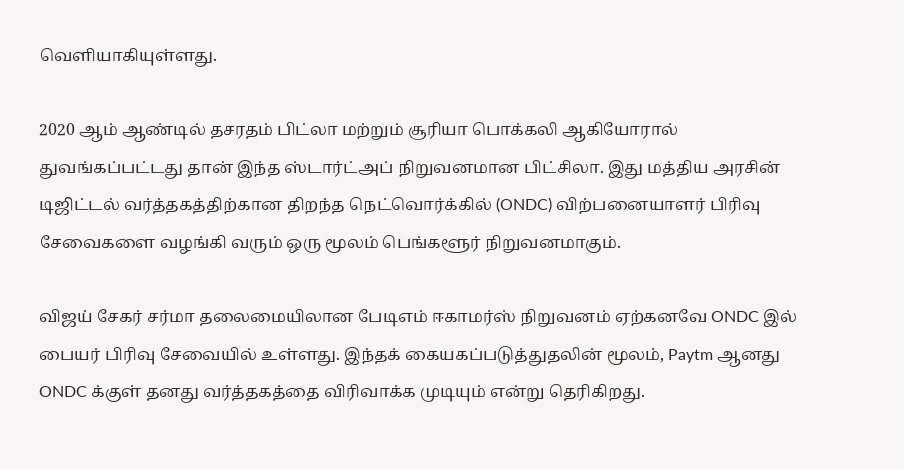வெளியாகியுள்ளது.

2020 ஆம் ஆண்டில் தசரதம் பிட்லா மற்றும் சூரியா பொக்கலி ஆகியோரால் துவங்கப்பட்டது தான் இந்த ஸ்டார்ட்அப் நிறுவனமான பிட்சிலா. இது மத்திய அரசின் டிஜிட்டல் வர்த்தகத்திற்கான திறந்த நெட்வொர்க்கில் (ONDC) விற்பனையாளர் பிரிவு சேவைகளை வழங்கி வரும் ஒரு மூலம் பெங்களூர் நிறுவனமாகும்.

விஜய் சேகர் சர்மா தலைமையிலான பேடிஎம் ஈகாமர்ஸ் நிறுவனம் ஏற்கனவே ONDC இல் பையர் பிரிவு சேவையில் உள்ளது. இந்தக் கையகப்படுத்துதலின் மூலம், Paytm ஆனது ONDC க்குள் தனது வர்த்தகத்தை விரிவாக்க முடியும் என்று தெரிகிறது.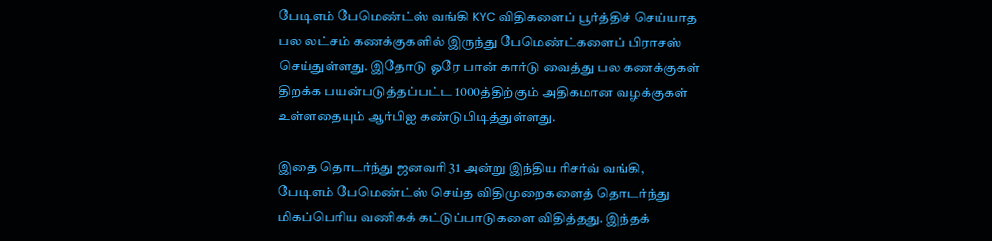பேடிஎம் பேமெண்ட்ஸ் வங்கி KYC விதிகளைப் பூர்த்திச் செய்யாத பல லட்சம் கணக்குகளில் இருந்து பேமெண்ட்களைப் பிராசஸ் செய்துள்ளது. இதோடு ஓரே பான் கார்டு வைத்து பல கணக்குகள் திறக்க பயன்படுத்தப்பட்ட 1000த்திற்கும் அதிகமான வழக்குகள் உள்ளதையும் ஆர்பிஐ கண்டுபிடித்துள்ளது.

இதை தொடர்ந்து ஜனவரி 31 அன்று இந்திய ரிசர்வ் வங்கி, பேடிஎம் பேமெண்ட்ஸ் செய்த விதிமுறைகளைத் தொடர்ந்து மிகப்பெரிய வணிகக் கட்டுப்பாடுகளை விதித்தது. இந்தக்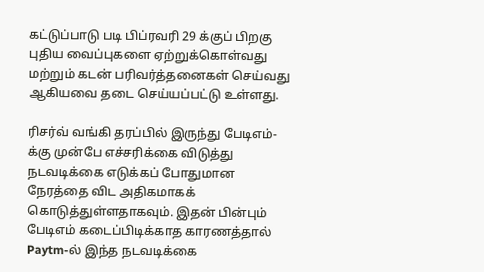கட்டுப்பாடு படி பிப்ரவரி 29 க்குப் பிறகு புதிய வைப்புகளை ஏற்றுக்கொள்வது மற்றும் கடன் பரிவர்த்தனைகள் செய்வது ஆகியவை தடை செய்யப்பட்டு உள்ளது.

ரிசர்வ் வங்கி தரப்பில் இருந்து பேடிஎம்-க்கு முன்பே எச்சரிக்கை விடுத்து நடவடிக்கை எடுக்கப் போதுமான நேரத்தை விட அதிகமாகக் கொடுத்துள்ளதாகவும். இதன் பின்பும் பேடிஎம் கடைப்பிடிக்காத காரணத்தால் Paytm-ல் இந்த நடவடிக்கை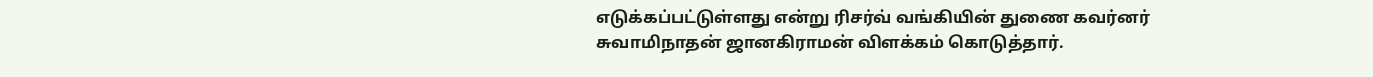எடுக்கப்பட்டுள்ளது என்று ரிசர்வ் வங்கியின் துணை கவர்னர் சுவாமிநாதன் ஜானகிராமன் விளக்கம் கொடுத்தார்.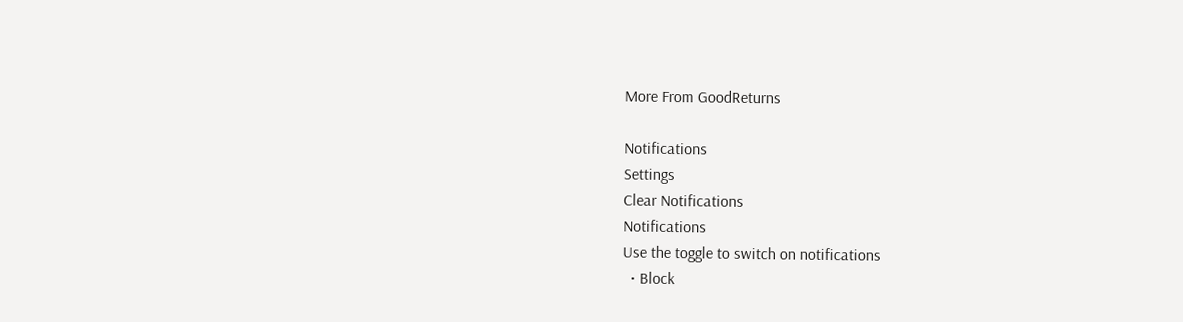More From GoodReturns

Notifications
Settings
Clear Notifications
Notifications
Use the toggle to switch on notifications
  • Block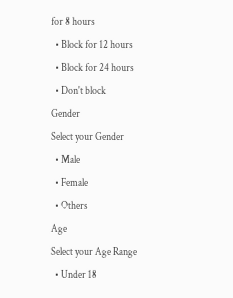for 8 hours
  • Block for 12 hours
  • Block for 24 hours
  • Don't block
Gender
Select your Gender
  • Male
  • Female
  • Others
Age
Select your Age Range
  • Under 18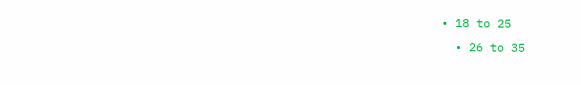• 18 to 25
  • 26 to 35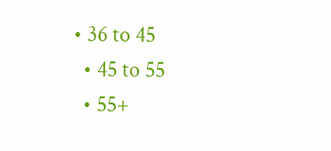• 36 to 45
  • 45 to 55
  • 55+